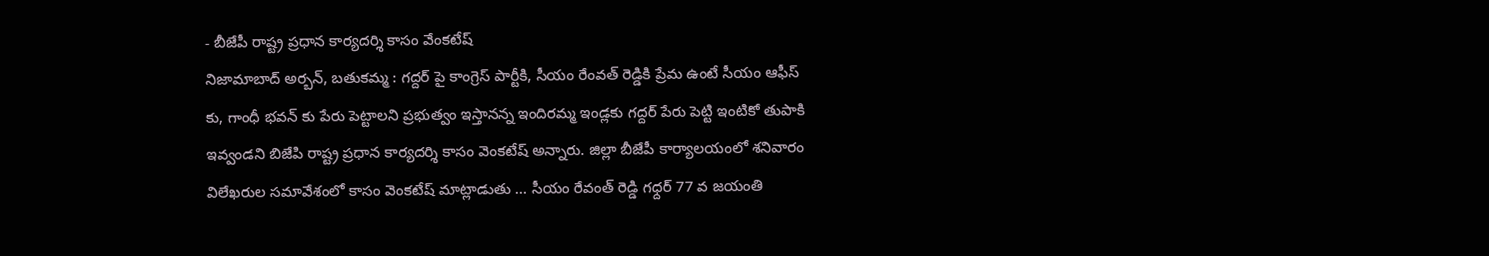- బీజేపీ రాష్ట్ర ప్రధాన కార్యదర్శి కాసం వేంకటేష్
నిజామాబాద్ అర్బన్, బతుకమ్మ : గద్దర్ పై కాంగ్రెస్ పార్టీకి, సీయం రేంవత్ రెడ్డికి ప్రేమ ఉంటే సీయం ఆఫీస్ కు, గాంధీ భవన్ కు పేరు పెట్టాలని ప్రభుత్వం ఇస్తానన్న ఇందిరమ్మ ఇండ్లకు గద్దర్ పేరు పెట్టి ఇంటికో తుపాకి ఇవ్వండని బిజేపి రాష్ట్ర ప్రధాన కార్యదర్శి కాసం వెంకటేష్ అన్నారు. జిల్లా బీజేపీ కార్యాలయంలో శనివారం విలేఖరుల సమావేశంలో కాసం వెంకటేష్ మాట్లాడుతు … సీయం రేవంత్ రెడ్డి గధ్దర్ 77 వ జయంతి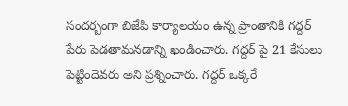సందర్బంగా బిజేపి కార్యాలయం ఉన్న ప్రాంతానికి గద్దర్ పేరు పెడతామనడాన్ని ఖండించారు. గద్దర్ పై 21 కేసులు పెట్టిందెవరు అని ప్రశ్నించారు. గద్దర్ ఒక్కరే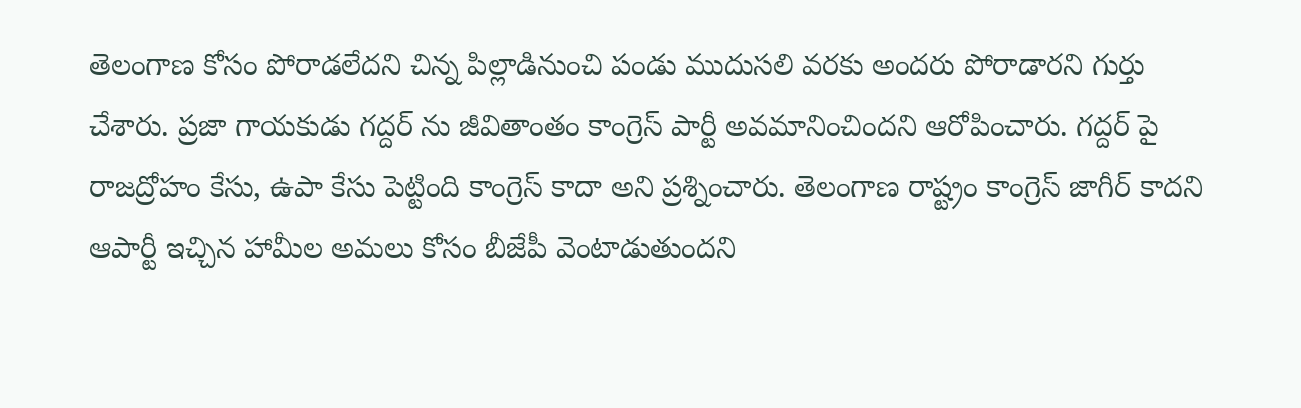తెలంగాణ కోసం పోరాడలేదని చిన్న పిల్లాడినుంచి పండు ముదుసలి వరకు అందరు పోరాడారని గుర్తు చేశారు. ప్రజా గాయకుడు గద్దర్ ను జీవితాంతం కాంగ్రెస్ పార్టీ అవమానించిందని ఆరోపించారు. గద్దర్ పై రాజద్రోహం కేసు, ఉపా కేసు పెట్టింది కాంగ్రెస్ కాదా అని ప్రశ్నించారు. తెలంగాణ రాష్ట్రం కాంగ్రెస్ జాగీర్ కాదని ఆపార్టీ ఇచ్చిన హామీల అమలు కోసం బీజేపీ వెంటాడుతుందని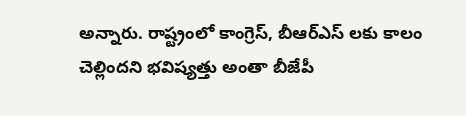అన్నారు. రాష్ట్రంలో కాంగ్రెస్, బీఆర్ఎస్ లకు కాలం చెల్లిందని భవిష్యత్తు అంతా బీజేపీ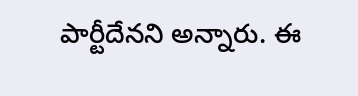పార్టీదేనని అన్నారు. ఈ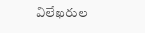విలేఖరుల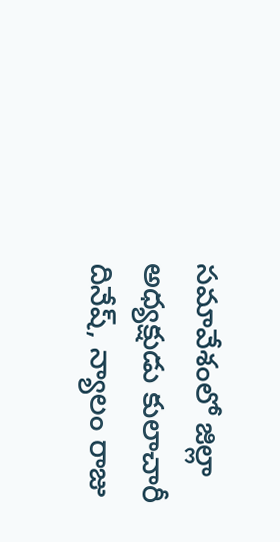సమావేశంలో జిల్లా అధ్యక్షుడు కులాచారీ దినేష్, న్యాలం రాజు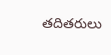తదితరులు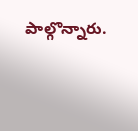పాల్గొన్నారు.